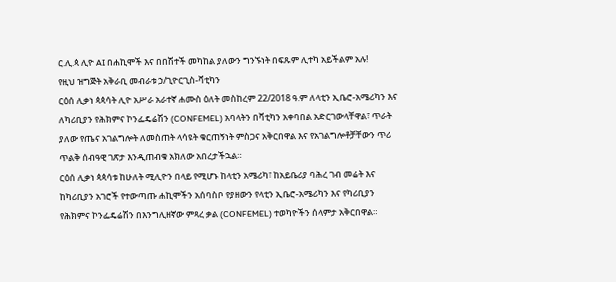ር.ሊ.ጳ ሊዮ AI በሐኪሞች እና በበሽተች መካከል ያለውን ግንኙነት በፍጹም ሊተካ አይችልም አሉ!
የዚህ ዝግጅት አቅራቢ መብራቱ ኃ/ጊዮርጊስ-ቫቲካን
ርዕሰ ሊቃነ ጳጳሳት ሊዮ አሥራ አራተኛ ሐሙስ ዕለት መስከረም 22/2018 ዓ.ም ለላቲን ኢቤሮ-አሜሪካን እና ለካሪቢያን የሕክምና ኮንፌዴሬሽን (CONFEMEL) አባላትን በቫቲካን አቀባበል አድርገውላቸዋል፣ ጥራት ያለው የጤና አገልግሎት ለመስጠት ላሳዩት ቁርጠኝነት ምስጋና አቅርበዋል እና የአገልግሎቶቻቸውን ጥሪ ጥልቅ ሰብዓዊ ገጽታ እንዲጠብቁ አክለው አበረታችኋል።
ርዕሰ ሊቃነ ጳጳሳቱ ከሁለት ሚሊዮን በላይ የሚሆኑ ከላቲን አሜሪካ፣ ከአይቤሪያ ባሕረ ገብ መሬት እና ከካሪቢያን አገሮች የተውጣጡ ሐኪሞችን አሰባስቦ የያዘውን የላቲን ኢቤሮ-አሜሪካን እና የካሪቢያን የሕክምና ኮንፌዴሬሽን በእንግሊዘኛው ምጻረ ቃል (CONFEMEL) ተወካዮችን ሰላምታ አቅርበዋል።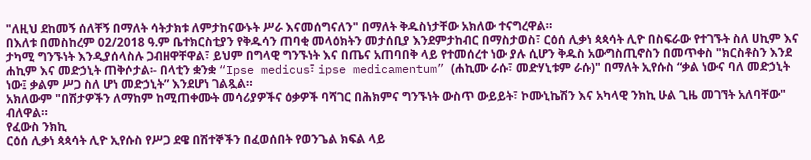"ለዚህ ደከመኝ ሰለቸኝ በማለት ሳትታክቱ ለምታከናውኑት ሥራ እናመሰግናለን" በማለት ቅዱስነታቸው አክለው ተናግረዋል።
በእለቱ በመስከረም 02/2018 ዓ.ም ቤተክርስቲያን የቅዱሳን ጠባቂ መላዕክትን መታሰቢያ እንደምታከብር በማስታወስ፣ ርዕሰ ሊቃነ ጳጳሳት ሊዮ በስፍራው የተገኙት ስለ ሀኪም እና ታካሚ ግንኙነት እንዲያሰላስሉ ጋብዘዋቸዋል፣ ይህም በግላዊ ግንኙነት እና በጤና አጠባበቅ ላይ የተመሰረተ ነው ያሉ ሲሆን ቅዱስ አውግስጢኖስን በመጥቀስ "ክርስቶስን እንደ ሐኪም እና መድኃኒት ጠቅሶታል፡- በላቲን ቋንቋ “Ipse medicus፣ ipse medicamentum” (ሐኪሙ ራሱ፣ መድሃኒቱም ራሱ)" በማለት ኢየሱስ “ቃል ነውና ባለ መድኃኒት ነው፤ ቃልም ሥጋ ስለ ሆነ መድኃኒት” እንደሆነ ገልጿል።
አክለውም "በሽታዎችን ለማከም ከሚጠቀሙት መሳሪያዎችና ዕቃዎች ባሻገር በሕክምና ግንኙነት ውስጥ ውይይት፣ ኮሙኒኬሽን እና አካላዊ ንክኪ ሁል ጊዜ መገኘት አለባቸው" ብለዋል።
የፈውስ ንክኪ
ርዕሰ ሊቃነ ጳጳሳት ሊዮ ኢየሱስ የሥጋ ደዌ በሽተኞችን በፈወሰበት የወንጌል ክፍል ላይ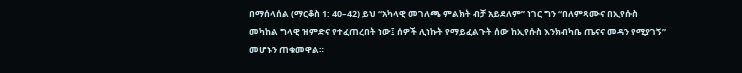በማሰላሰል (ማርቆስ 1: 40–42) ይህ “አካላዊ መገለጫ ምልክት ብቻ አይደለም” ነገር ግን “በለምጻሙና በኢየሱስ መካከል ግላዊ ዝምድና የተፈጠረበት ነው፤ ሰዎች ሊነኩት የማይፈልጉት ሰው ከኢየሱስ እንክብካቤ ጤናና መዳን የሚያገኝ” መሆኑን ጠቁመዋል።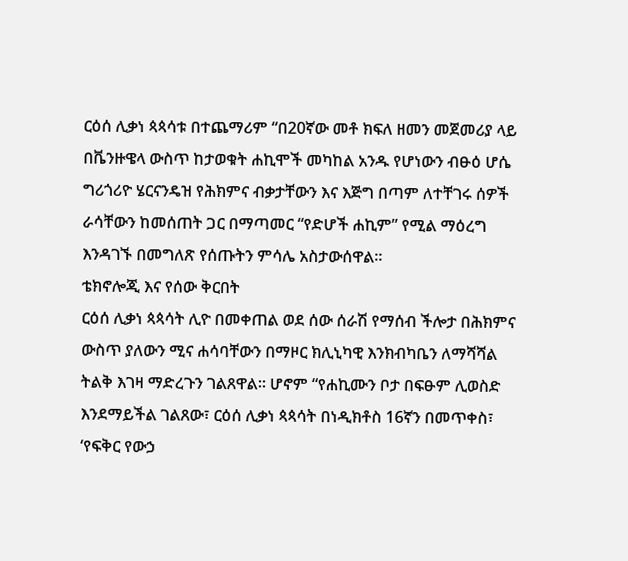ርዕሰ ሊቃነ ጳጳሳቱ በተጨማሪም “በ20ኛው መቶ ክፍለ ዘመን መጀመሪያ ላይ በቬንዙዌላ ውስጥ ከታወቁት ሐኪሞች መካከል አንዱ የሆነውን ብፁዕ ሆሴ ግሪጎሪዮ ሄርናንዴዝ የሕክምና ብቃታቸውን እና እጅግ በጣም ለተቸገሩ ሰዎች ራሳቸውን ከመሰጠት ጋር በማጣመር “የድሆች ሐኪም” የሚል ማዕረግ እንዳገኙ በመግለጽ የሰጡትን ምሳሌ አስታውሰዋል።
ቴክኖሎጂ እና የሰው ቅርበት
ርዕሰ ሊቃነ ጳጳሳት ሊዮ በመቀጠል ወደ ሰው ሰራሽ የማሰብ ችሎታ በሕክምና ውስጥ ያለውን ሚና ሐሳባቸውን በማዞር ክሊኒካዊ እንክብካቤን ለማሻሻል ትልቅ እገዛ ማድረጉን ገልጸዋል። ሆኖም “የሐኪሙን ቦታ በፍፁም ሊወስድ እንደማይችል ገልጸው፣ ርዕሰ ሊቃነ ጳጳሳት በነዲክቶስ 16ኛን በመጥቀስ፣ ‘የፍቅር የውኃ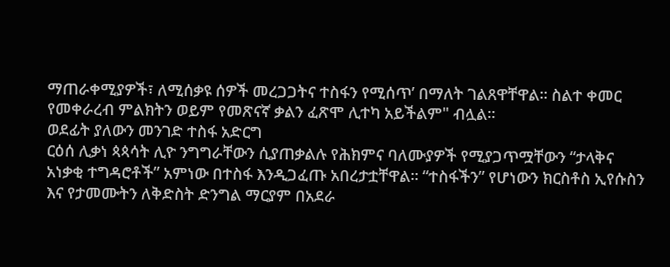ማጠራቀሚያዎች፣ ለሚሰቃዩ ሰዎች መረጋጋትና ተስፋን የሚሰጥ’ በማለት ገልጸዋቸዋል። ስልተ ቀመር የመቀራረብ ምልክትን ወይም የመጽናኛ ቃልን ፈጽሞ ሊተካ አይችልም" ብሏል።
ወደፊት ያለውን መንገድ ተስፋ አድርግ
ርዕሰ ሊቃነ ጳጳሳት ሊዮ ንግግራቸውን ሲያጠቃልሉ የሕክምና ባለሙያዎች የሚያጋጥሟቸውን “ታላቅና አነቃቂ ተግዳሮቶች” አምነው በተስፋ እንዲጋፈጡ አበረታቷቸዋል። “ተስፋችን” የሆነውን ክርስቶስ ኢየሱስን እና የታመሙትን ለቅድስት ድንግል ማርያም በአደራ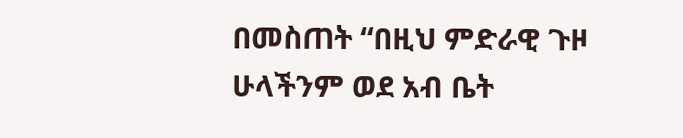በመስጠት “በዚህ ምድራዊ ጉዞ ሁላችንም ወደ አብ ቤት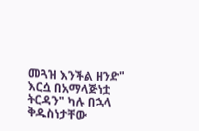መጓዝ እንችል ዘንድ" እርሷ በአማላጅነቷ ትርዳን" ካሉ በኋላ ቅዱስነታቸው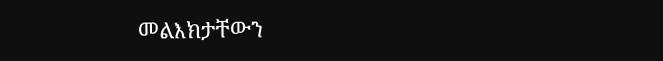መልእክታቸውን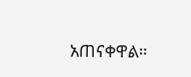አጠናቀዋል።